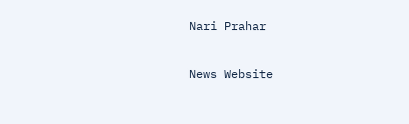Nari Prahar

News Website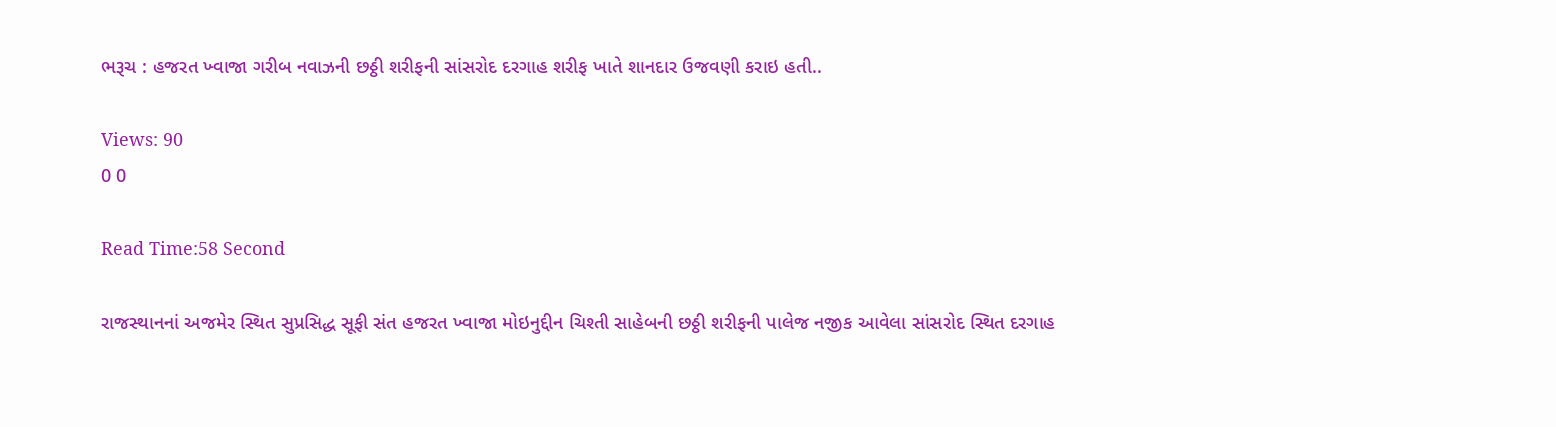ભરૂચ : હજરત ખ્વાજા ગરીબ નવાઝની છઠ્ઠી શરીફની સાંસરોદ દરગાહ શરીફ ખાતે શાનદાર ઉજવણી કરાઇ હતી..

Views: 90
0 0

Read Time:58 Second

રાજસ્થાનનાં અજમેર સ્થિત સુપ્રસિદ્ધ સૂફી સંત હજરત ખ્વાજા મોઇનુદ્દીન ચિશ્તી સાહેબની છઠ્ઠી શરીફની પાલેજ નજીક આવેલા સાંસરોદ સ્થિત દરગાહ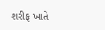શરીફ ખાતે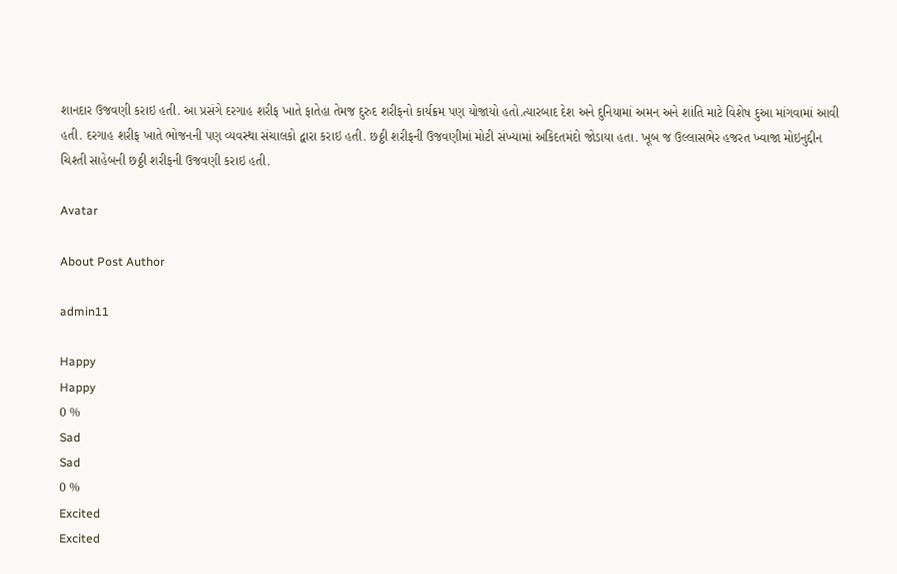શાનદાર ઉજવણી કરાઇ હતી. આ પ્રસંગે દરગાહ શરીફ ખાતે ફાતેહા તેમજ દુરુદ શરીફનો કાર્યક્રમ પણ યોજાયો હતો.ત્યારબાદ દેશ અને દુનિયામાં અમન અને શાંતિ માટે વિશેષ દુઆ માંગવામાં આવી હતી. દરગાહ શરીફ ખાતે ભોજનની પણ વ્યવસ્થા સંચાલકો દ્વારા કરાઇ હતી. છઠ્ઠી શરીફની ઉજવણીમાં મોટી સંખ્યામાં અકિદતમંદો જોડાયા હતા. ખૂબ જ ઉલ્લાસભેર હજરત ખ્વાજા મોઇનુદ્દીન ચિશ્તી સાહેબની છઠ્ઠી શરીફની ઉજવણી કરાઇ હતી.

Avatar

About Post Author

admin11

Happy
Happy
0 %
Sad
Sad
0 %
Excited
Excited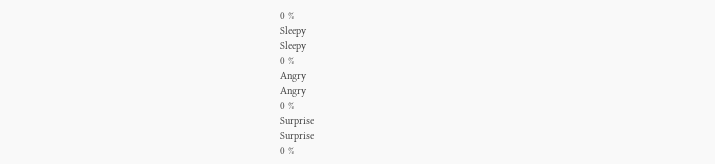0 %
Sleepy
Sleepy
0 %
Angry
Angry
0 %
Surprise
Surprise
0 %